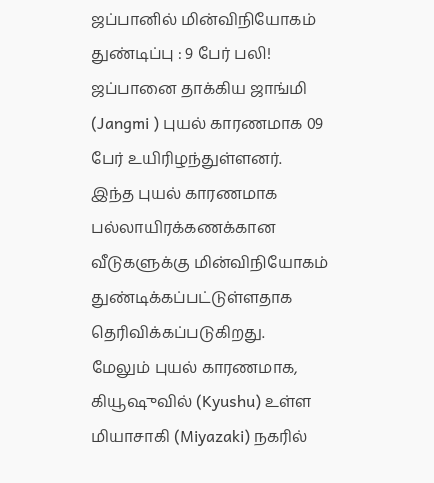ஜப்பானில் மின்விநியோகம் துண்டிப்பு : 9 பேர் பலி!
ஜப்பானை தாக்கிய ஜாங்மி (Jangmi ) புயல் காரணமாக 09 பேர் உயிரிழந்துள்ளனர்.
இந்த புயல் காரணமாக பல்லாயிரக்கணக்கான வீடுகளுக்கு மின்விநியோகம் துண்டிக்கப்பட்டுள்ளதாக தெரிவிக்கப்படுகிறது.
மேலும் புயல் காரணமாக, கியூஷுவில் (Kyushu) உள்ள மியாசாகி (Miyazaki) நகரில்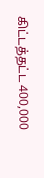கிட்டத்தட்ட 400,000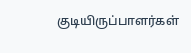குடியிருப்பாளர்கள்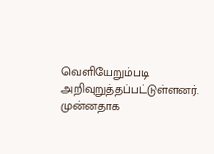வெளியேறும்படி அறிவுறுத்தப்பட்டுள்ளனர்.
முன்னதாக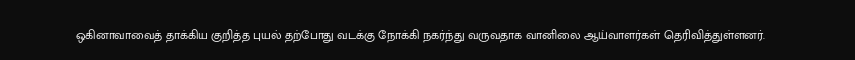ஒகினாவாவைத் தாக்கிய குறித்த புயல் தற்போது வடக்கு நோக்கி நகர்ந்து வருவதாக வானிலை ஆய்வாளர்கள் தெரிவித்துள்ளனர்.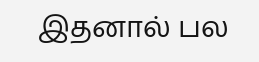இதனால் பல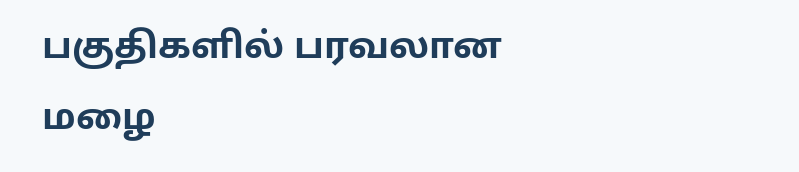பகுதிகளில் பரவலான மழை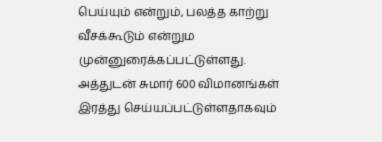பெய்யும் என்றும், பலத்த காற்று வீசக்கூடும் என்றும முன்னுரைக்கப்பட்டுள்ளது.
அத்துடன் சுமார் 600 விமானங்கள் இரத்து செய்யப்பட்டுள்ளதாகவும்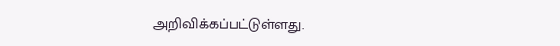அறிவிக்கப்பட்டுள்ளது.